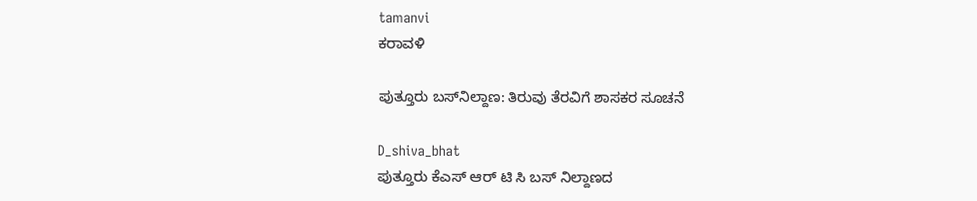tamanvi
ಕರಾವಳಿ

ಪುತ್ತೂರು ಬಸ್‌ನಿಲ್ದಾಣ: ತಿರುವು ತೆರವಿಗೆ ಶಾಸಕರ ಸೂಚನೆ

D_shiva_bhat
ಪುತ್ತೂರು ಕೆಎಸ್ ಆರ್ ಟಿ ಸಿ ಬಸ್ ನಿಲ್ದಾಣದ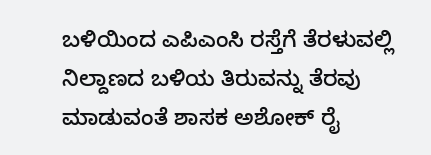ಬಳಿಯಿಂದ ಎಪಿಎಂಸಿ ರಸ್ತೆಗೆ ತೆರಳುವಲ್ಲಿ ನಿಲ್ದಾಣದ ಬಳಿಯ ತಿರುವನ್ನು ತೆರವು ಮಾಡುವಂತೆ ಶಾಸಕ ಅಶೋಕ್ ರೈ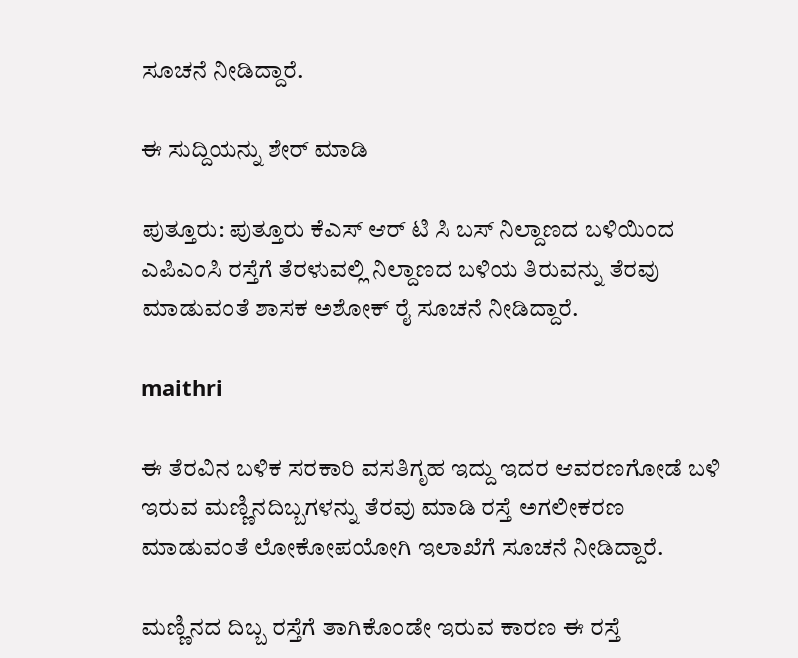ಸೂಚನೆ ನೀಡಿದ್ದಾರೆ.

ಈ ಸುದ್ದಿಯನ್ನು ಶೇರ್ ಮಾಡಿ

ಪುತ್ತೂರು: ಪುತ್ತೂರು ಕೆಎಸ್ ಆರ್ ಟಿ ಸಿ ಬಸ್ ನಿಲ್ದಾಣದ ಬಳಿಯಿಂದ ಎಪಿಎಂಸಿ ರಸ್ತೆಗೆ ತೆರಳುವಲ್ಲಿ ನಿಲ್ದಾಣದ ಬಳಿಯ ತಿರುವನ್ನು ತೆರವು ಮಾಡುವಂತೆ ಶಾಸಕ ಅಶೋಕ್ ರೈ ಸೂಚನೆ ನೀಡಿದ್ದಾರೆ.

maithri

ಈ ತೆರವಿನ ಬಳಿಕ ಸರಕಾರಿ ವಸತಿಗೃಹ ಇದ್ದು ಇದರ ಆವರಣಗೋಡೆ ಬಳಿ ಇರುವ ಮಣ್ಣಿನ‌ದಿಬ್ಬಗಳನ್ನು ತೆರವು ಮಾಡಿ ರಸ್ತೆ ಅಗಲೀಕರಣ ಮಾಡುವಂತೆ ಲೋಕೋಪಯೋಗಿ ಇಲಾಖೆಗೆ ಸೂಚನೆ ನೀಡಿದ್ದಾರೆ.

ಮಣ್ಣಿನದ ದಿಬ್ಬ ರಸ್ತೆಗೆ ತಾಗಿಕೊಂಡೇ ಇರುವ ಕಾರಣ ಈ ರಸ್ತೆ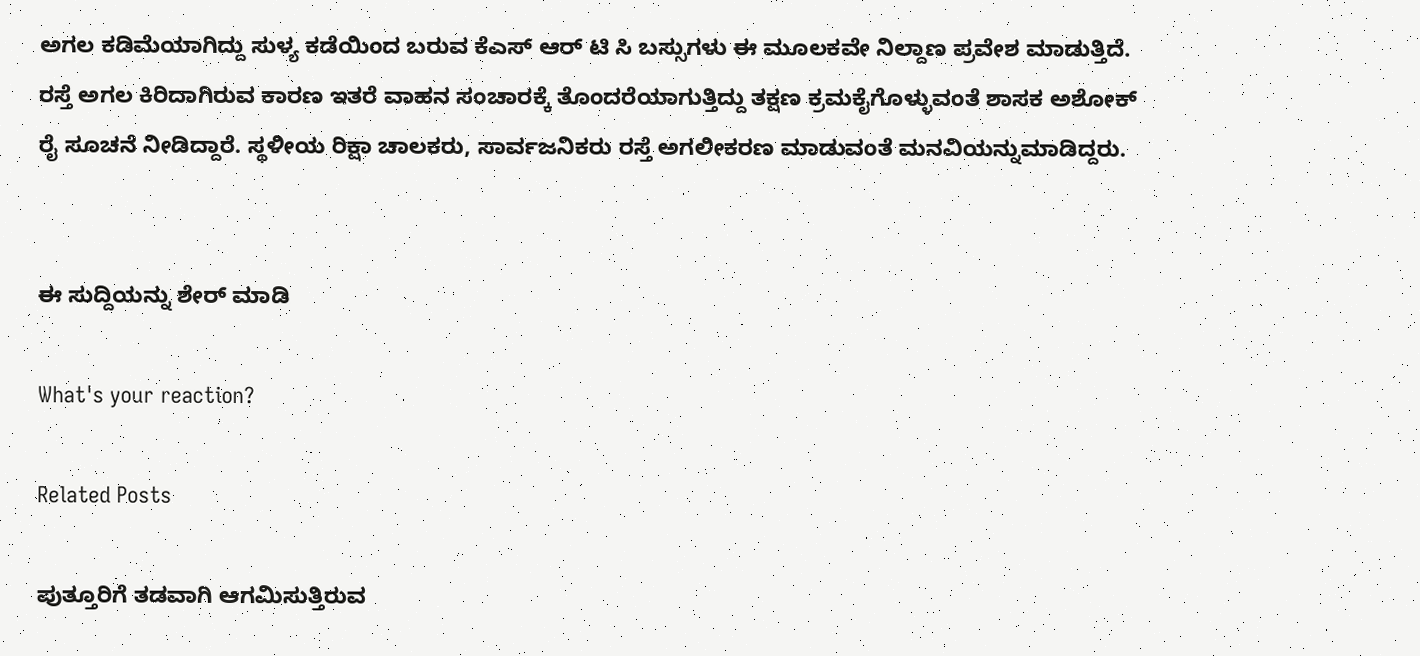ಅಗಲ ಕಡಿಮೆಯಾಗಿದ್ದು ಸುಳ್ಯ ಕಡೆಯಿಂದ ಬರುವ ಕೆಎಸ್ ಆರ್ ಟಿ ಸಿ ಬಸ್ಸುಗಳು ಈ ಮೂಲಕವೇ ನಿಲ್ದಾಣ ಪ್ರವೇಶ ಮಾಡುತ್ತಿದೆ. ರಸ್ತೆ ಅಗಲ ಕಿರಿದಾಗಿರುವ ಕಾರಣ ಇತರೆ ವಾಹನ ಸಂಚಾರಕ್ಕೆ ತೊಂದರೆಯಾಗುತ್ತಿದ್ದು ತಕ್ಷಣ ಕ್ರಮಕೈಗೊಳ್ಳುವಂತೆ ಶಾಸಕ ಅಶೋಕ್ ರೈ ಸೂಚನೆ ನೀಡಿದ್ದಾರೆ. ಸ್ಥಳೀಯ ರಿಕ್ಷಾ ಚಾಲಕರು, ಸಾರ್ವಜನಿಕರು ರಸ್ತೆ ಅಗಲೀಕರಣ ಮಾಡುವಂತೆ ಮನವಿಯನ್ನು‌ಮಾಡಿದ್ದರು.


ಈ ಸುದ್ದಿಯನ್ನು ಶೇರ್ ಮಾಡಿ

What's your reaction?

Related Posts

ಪುತ್ತೂರಿಗೆ ತಡವಾಗಿ ಆಗಮಿಸುತ್ತಿರುವ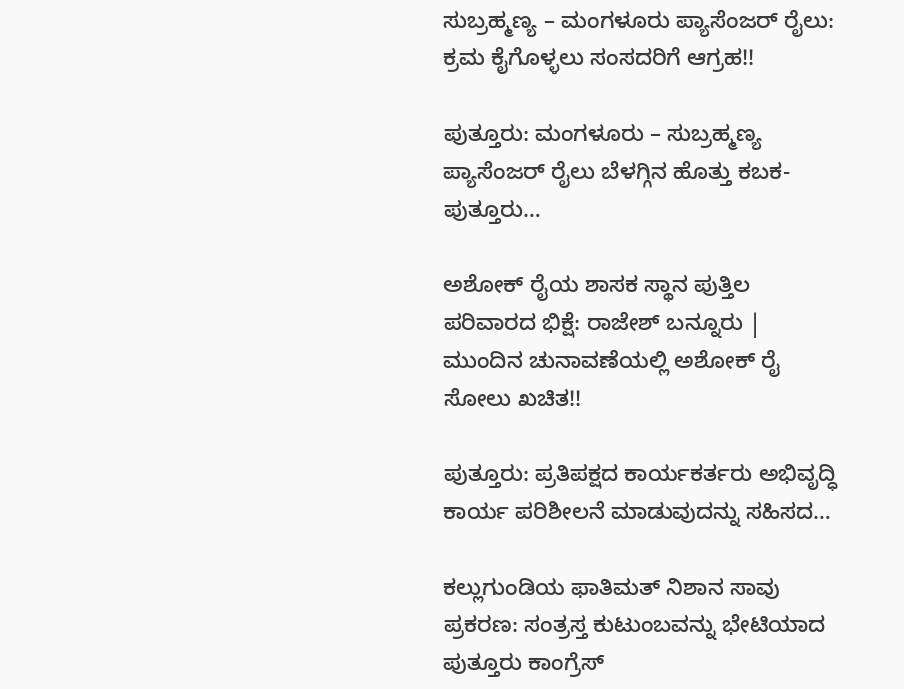ಸುಬ್ರಹ್ಮಣ್ಯ – ಮಂಗಳೂರು ಪ್ಯಾಸೆಂಜರ್ ರೈಲು: ಕ್ರಮ ಕೈಗೊಳ್ಳಲು ಸಂಸದರಿಗೆ ಆಗ್ರಹ!!

ಪುತ್ತೂರು: ಮಂಗಳೂರು – ಸುಬ್ರಹ್ಮಣ್ಯ ಪ್ಯಾಸೆಂಜರ್ ರೈಲು ಬೆಳಗ್ಗಿನ ಹೊತ್ತು ಕಬಕ- ಪುತ್ತೂರು…

ಅಶೋಕ್ ರೈಯ ಶಾಸಕ ಸ್ಥಾನ ಪುತ್ತಿಲ ಪರಿವಾರದ ಭಿಕ್ಷೆ: ರಾಜೇಶ್ ಬನ್ನೂರು | ಮುಂದಿನ ಚುನಾವಣೆಯಲ್ಲಿ ಅಶೋಕ್ ರೈ ಸೋಲು ಖಚಿತ!!

ಪುತ್ತೂರು: ಪ್ರತಿಪಕ್ಷದ ಕಾರ್ಯಕರ್ತರು ಅಭಿವೃದ್ಧಿ ಕಾರ್ಯ ಪರಿಶೀಲನೆ ಮಾಡುವುದನ್ನು ಸಹಿಸದ…

ಕಲ್ಲುಗುಂಡಿಯ ಫಾತಿಮತ್ ನಿಶಾನ ಸಾವು ಪ್ರಕರಣ: ಸಂತ್ರಸ್ತ ಕುಟುಂಬವನ್ನು ಭೇಟಿಯಾದ ಪುತ್ತೂರು ಕಾಂಗ್ರೆಸ್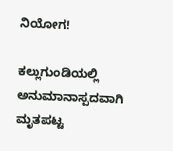ನಿಯೋಗ!

ಕಲ್ಲುಗುಂಡಿಯಲ್ಲಿ ಅನುಮಾನಾಸ್ಪದವಾಗಿ ಮೃತಪಟ್ಟ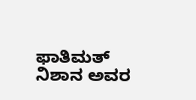ಫಾತಿಮತ್ ನಿಶಾನ ಅವರ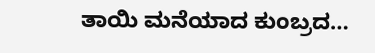ತಾಯಿ ಮನೆಯಾದ ಕುಂಬ್ರದ…